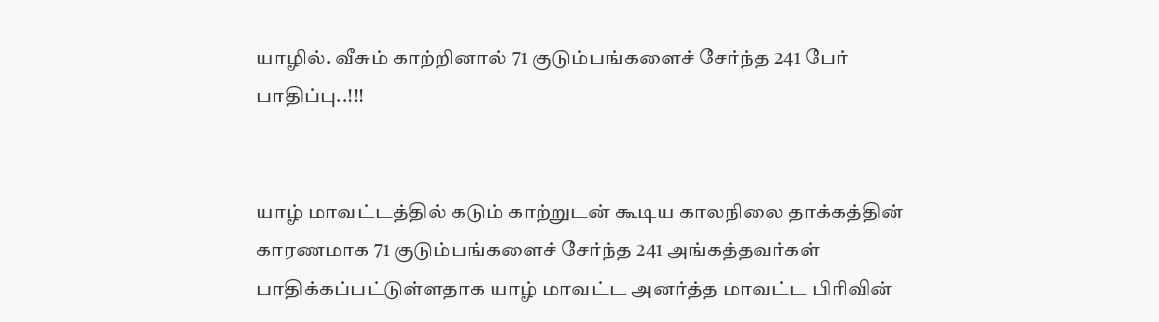யாழில். வீசும் காற்றினால் 71 குடும்பங்களைச் சேர்ந்த 241 பேர் பாதிப்பு..!!!


யாழ் மாவட்டத்தில் கடும் காற்றுடன் கூடிய காலநிலை தாக்கத்தின் காரணமாக 71 குடும்பங்களைச் சேர்ந்த 241 அங்கத்தவர்கள் பாதிக்கப்பட்டுள்ளதாக யாழ் மாவட்ட அனர்த்த மாவட்ட பிரிவின்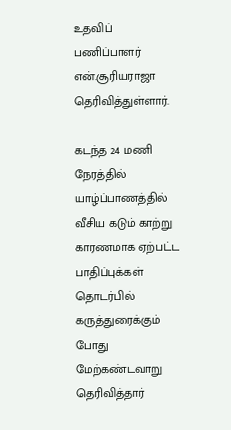உதவிப் பணிப்பாளர்  என்.சூரியராஜா  தெரிவித்துள்ளார்.

கடந்த 24 மணி நேரத்தில் யாழ்ப்பாணத்தில் வீசிய கடும் காற்று காரணமாக ஏற்பட்ட பாதிப்புக்கள் தொடர்பில் கருத்துரைக்கும் போது மேற்கண்டவாறு தெரிவித்தார்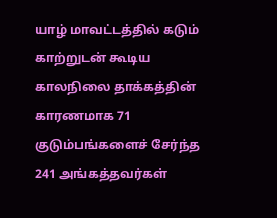யாழ் மாவட்டத்தில் கடும் காற்றுடன் கூடிய காலநிலை தாக்கத்தின் காரணமாக 71 குடும்பங்களைச் சேர்ந்த 241 அங்கத்தவர்கள்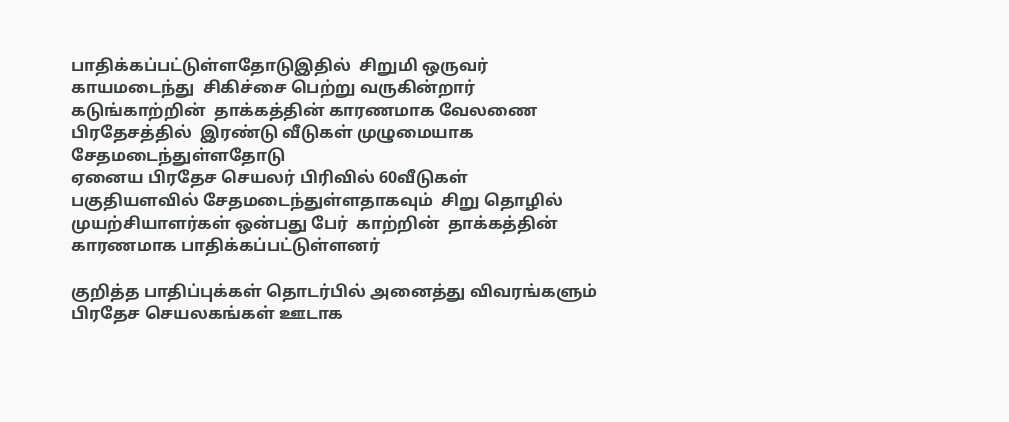பாதிக்கப்பட்டுள்ளதோடுஇதில்  சிறுமி ஒருவர் காயமடைந்து  சிகிச்சை பெற்று வருகின்றார் கடுங்காற்றின்  தாக்கத்தின் காரணமாக வேலணை பிரதேசத்தில்  இரண்டு வீடுகள் முழுமையாக சேதமடைந்துள்ளதோடு
ஏனைய பிரதேச செயலர் பிரிவில் 60வீடுகள் பகுதியளவில் சேதமடைந்துள்ளதாகவும்  சிறு தொழில்  முயற்சியாளர்கள் ஒன்பது பேர்  காற்றின்  தாக்கத்தின் காரணமாக பாதிக்கப்பட்டுள்ளனர்

குறித்த பாதிப்புக்கள் தொடர்பில் அனைத்து விவரங்களும்  பிரதேச செயலகங்கள் ஊடாக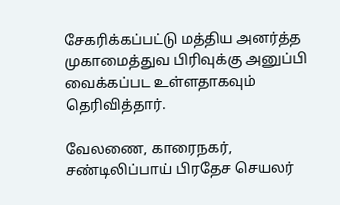சேகரிக்கப்பட்டு மத்திய அனர்த்த  முகாமைத்துவ பிரிவுக்கு அனுப்பி வைக்கப்பட உள்ளதாகவும் தெரிவித்தார்.

வேலணை, காரைநகர், சண்டிலிப்பாய் பிரதேச செயலர்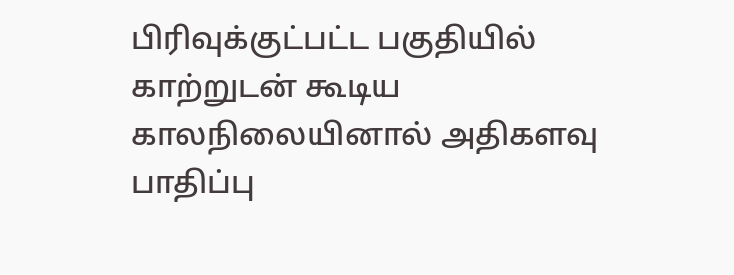பிரிவுக்குட்பட்ட பகுதியில்  காற்றுடன் கூடிய காலநிலையினால் அதிகளவு  பாதிப்பு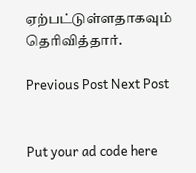ஏற்பட்டுள்ளதாகவும் தெரிவித்தார்.

Previous Post Next Post


Put your ad code here